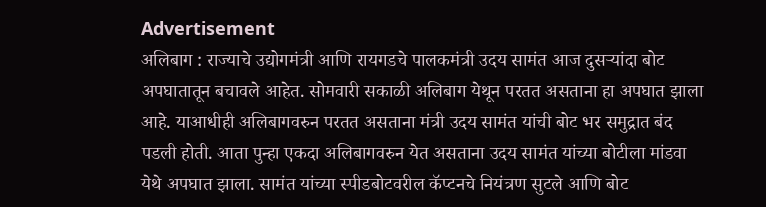Advertisement
अलिबाग : राज्याचे उद्योगमंत्री आणि रायगडचे पालकमंत्री उदय सामंत आज दुसऱ्यांदा बोट अपघातातून बचावले आहेत. सोमवारी सकाळी अलिबाग येथून परतत असताना हा अपघात झाला आहे. याआधीही अलिबागवरुन परतत असताना मंत्री उदय सामंत यांची बोट भर समुद्रात बंद पडली होती. आता पुन्हा एकदा अलिबागवरुन येत असताना उदय सामंत यांच्या बोटीला मांडवा येथे अपघात झाला. सामंत यांच्या स्पीडबोटवरील कॅप्टनचे नियंत्रण सुटले आणि बोट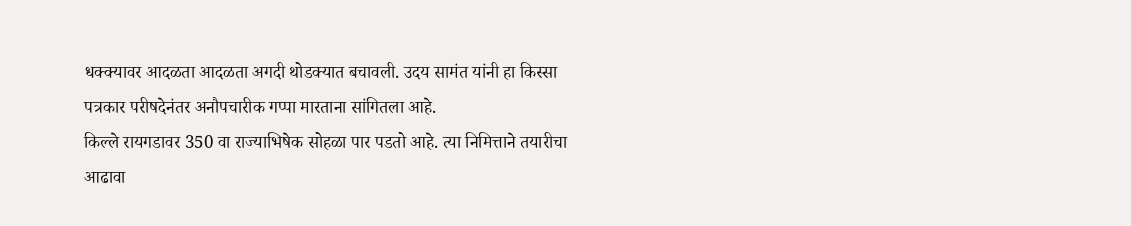धक्क्यावर आदळता आदळता अगदी थोडक्यात बचावली. उदय सामंत यांनी हा किस्सा पत्रकार परीषदेनंतर अनौपचारीक गप्पा मारताना सांगितला आहे.
किल्ले रायगडावर 350 वा राज्याभिषेक सोहळा पार पडतो आहे. त्या निमित्ताने तयारीचा आढावा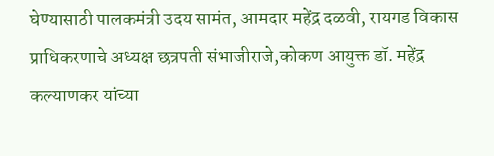घेण्यासाठी पालकमंत्री उदय सामंत, आमदार महेंद्र दळवी, रायगड विकास प्राधिकरणाचे अध्यक्ष छत्रपती संभाजीराजे,कोकण आयुक्त डॉ. महेंद्र कल्याणकर यांच्या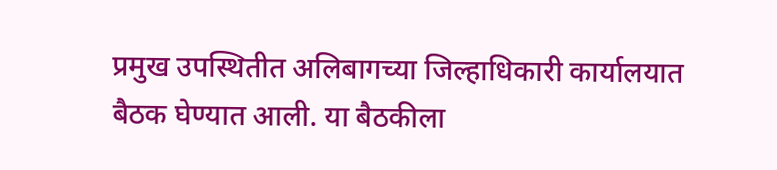प्रमुख उपस्थितीत अलिबागच्या जिल्हाधिकारी कार्यालयात बैठक घेण्यात आली. या बैठकीला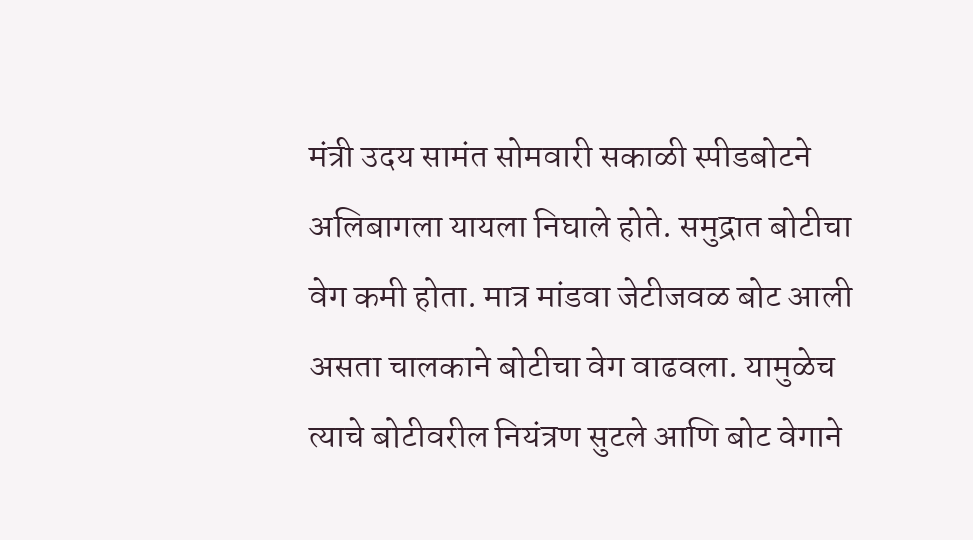मंत्री उदय सामंत सोमवारी सकाळी स्पीडबोटने अलिबागला यायला निघाले होते. समुद्रात बोटीचा वेग कमी होता. मात्र मांडवा जेटीजवळ बोट आली असता चालकाने बोटीचा वेग वाढवला. यामुळेच त्याचे बोटीवरील नियंत्रण सुटले आणि बोट वेगाने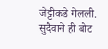जेट्टीकडे गेलली. सुदैवाने ही बोट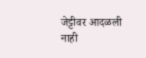जेट्टीवर आदळली नाही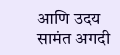आणि उदय सामंत अगदी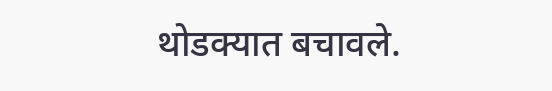थोडक्यात बचावले.